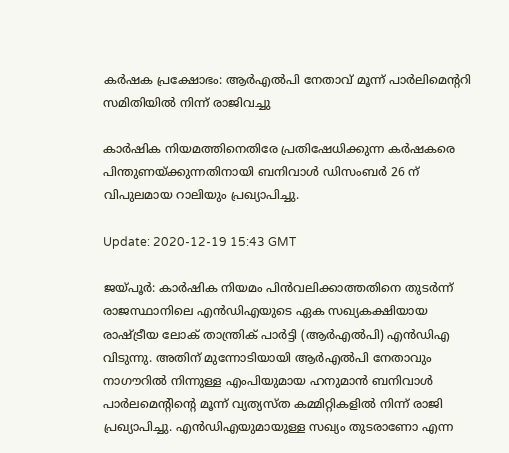കർഷക പ്രക്ഷോഭം: ആർ‌എൽ‌പി നേതാവ് മൂന്ന് പാർലിമെന്ററി സമിതിയിൽ നിന്ന് രാജിവച്ചു

കാർഷിക നിയമത്തിനെതിരേ പ്രതിഷേധിക്കുന്ന കർഷകരെ പിന്തുണയ്ക്കുന്നതിനായി ബനിവാൾ ഡിസംബർ 26 ന് വിപുലമായ റാലിയും പ്രഖ്യാപിച്ചു.

Update: 2020-12-19 15:43 GMT

ജയ്പൂർ: കാർഷിക നിയമം പിൻവലിക്കാത്തതിനെ തുടർന്ന് രാജസ്ഥാനിലെ എൻ‌ഡി‌എയുടെ ഏക സഖ്യകക്ഷിയായ രാഷ്ട്രീയ ലോക് താന്ത്രിക് പാർട്ടി (ആർ‌എൽ‌പി) എൻഡിഎ വിടുന്നു. അതിന് മുന്നോടിയായി ആർ‌എൽ‌പി നേതാവും നാഗൗറിൽ നിന്നുള്ള എംപിയുമായ ഹനുമാൻ ബനിവാൾ പാർലമെന്റിന്റെ മൂന്ന് വ്യത്യസ്ത കമ്മിറ്റികളിൽ നിന്ന് രാജി പ്രഖ്യാപിച്ചു. എൻ‌ഡി‌എയുമായുള്ള സഖ്യം തുടരാണോ എന്ന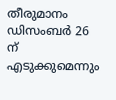തീരുമാനം ഡിസംബർ 26 ന് എടുക്കുമെന്നും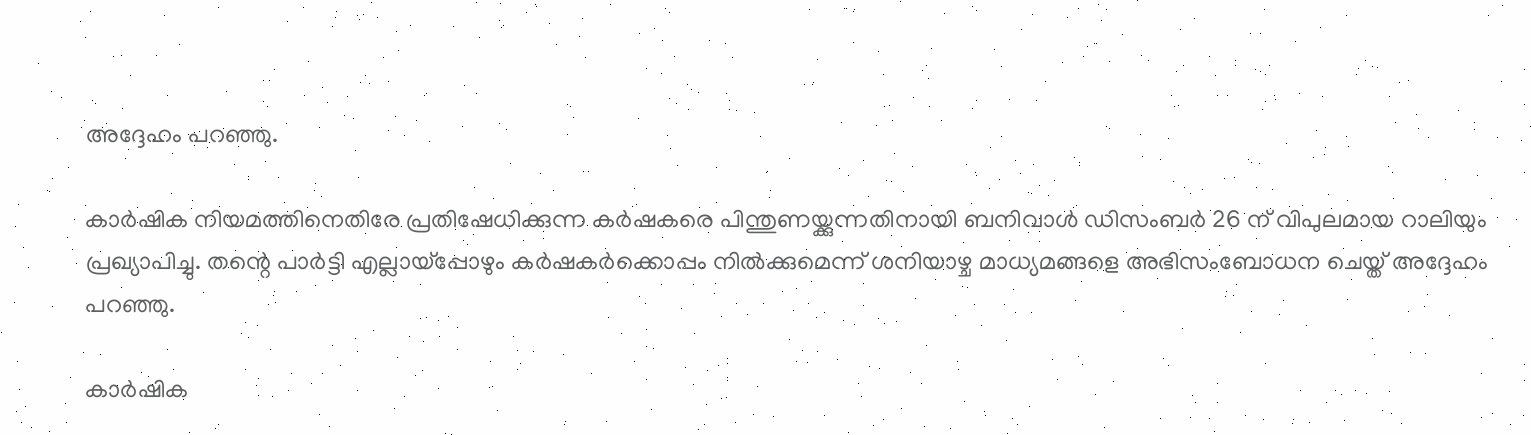അദ്ദേഹം പറഞ്ഞു.

കാർഷിക നിയമത്തിനെതിരേ പ്രതിഷേധിക്കുന്ന കർഷകരെ പിന്തുണയ്ക്കുന്നതിനായി ബനിവാൾ ഡിസംബർ 26 ന് വിപുലമായ റാലിയും പ്രഖ്യാപിച്ചു. തന്റെ പാർട്ടി എല്ലായ്പ്പോഴും കർഷകർക്കൊപ്പം നിൽക്കുമെന്ന് ശനിയാഴ്ച മാധ്യമങ്ങളെ അഭിസംബോധന ചെയ്ത് അദ്ദേഹം പറഞ്ഞു.

കാർഷിക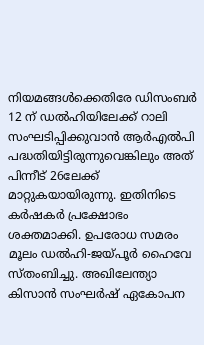നിയമങ്ങൾക്കെതിരേ ഡിസംബർ 12 ന് ഡൽഹിയിലേക്ക് റാലി സംഘടിപ്പിക്കുവാൻ ആർഎൽപി പദ്ധതിയിട്ടിരുന്നുവെങ്കിലും അത് പിന്നീട് 26ലേക്ക് മാറ്റുകയായിരുന്നു. ഇതിനിടെ കർഷകർ പ്രക്ഷോഭം ശക്തമാക്കി. ഉപരോധ സമരം മൂലം ഡൽഹി-ജയ്പൂർ ഹൈവേ സ്തംബിച്ചു. അഖിലേന്ത്യാ കിസാൻ സംഘർഷ് ഏകോപന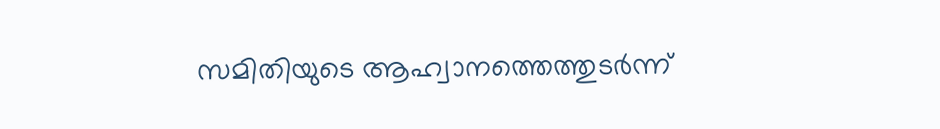സമിതിയുടെ ആഹ്വാനത്തെത്തുടർന്ന്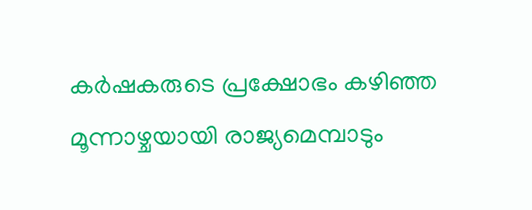കർഷകരുടെ പ്രക്ഷോഭം കഴിഞ്ഞ മൂന്നാഴ്ചയായി രാജ്യമെമ്പാടും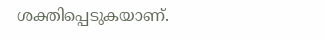ശക്തിപ്പെടുകയാണ്.